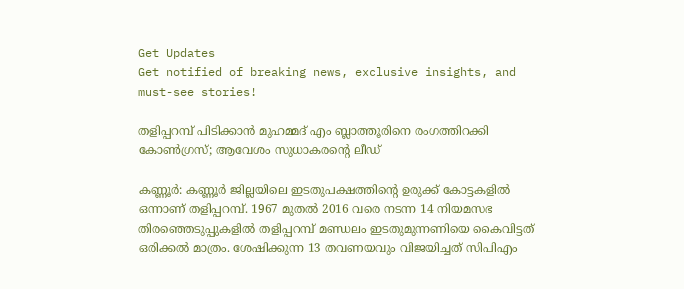Get Updates
Get notified of breaking news, exclusive insights, and must-see stories!

തളിപ്പറമ്പ് പിടിക്കാന്‍ മുഹമ്മദ് എം ബ്ലാത്തൂരിനെ രംഗത്തിറക്കി കോണ്‍ഗ്രസ്; ആവേശം സുധാകരന്‍റെ ലീഡ്

കണ്ണൂര്‍: കണ്ണൂര്‍ ജില്ലയിലെ ഇടതുപക്ഷത്തിന്‍റെ ഉരുക്ക് കോട്ടകളില്‍ ഒന്നാണ് തളിപ്പറമ്പ്. 1967 മുതല്‍ 2016 വരെ നടന്ന 14 നിയമസഭ തിരഞ്ഞെടുപ്പുകളില്‍ തളിപ്പറമ്പ് മണ്ഡലം ഇടതുമുന്നണിയെ കൈവിട്ടത് ഒരിക്കല്‍ മാത്രം. ശേഷിക്കുന്ന 13 തവണയവും വിജയിച്ചത് സിപിഎം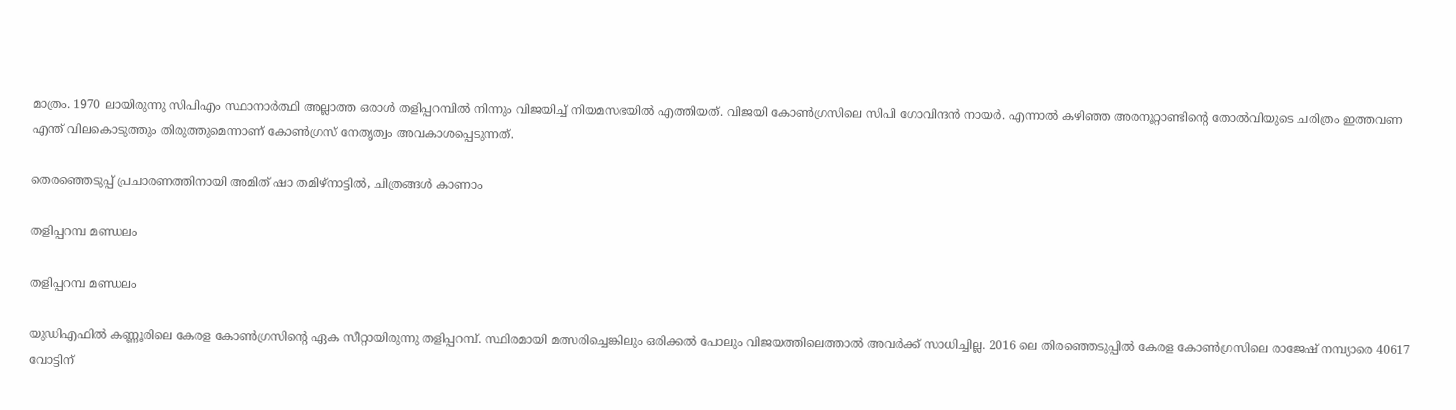മാത്രം. 1970 ലായിരുന്നു സിപിഎം സ്ഥാനാര്‍ത്ഥി അല്ലാത്ത ഒരാള്‍ തളിപ്പറമ്പില്‍ നിന്നും വിജയിച്ച് നിയമസഭയില്‍ എത്തിയത്. വിജയി കോണ്‍ഗ്രസിലെ സിപി ഗോവിന്ദന്‍ നായര്‍. എന്നാല്‍ കഴിഞ്ഞ അരനൂറ്റാണ്ടിന്‍റെ തോല്‍വിയുടെ ചരിത്രം ഇത്തവണ എന്ത് വിലകൊടുത്തും തിരുത്തുമെന്നാണ് കോണ്‍ഗ്രസ് നേതൃത്വം അവകാശപ്പെടുന്നത്.

തെരഞ്ഞെടുപ്പ് പ്രചാരണത്തിനായി അമിത് ഷാ തമിഴ്‌നാട്ടില്‍, ചിത്രങ്ങള്‍ കാണാം

തളിപ്പറമ്പ മണ്ഡലം

തളിപ്പറമ്പ മണ്ഡലം

യുഡിഎഫില്‍ കണ്ണൂരിലെ കേരള കോണ്‍ഗ്രസിന്‍റെ ഏക സീറ്റായിരുന്നു തളിപ്പറമ്പ്. സ്ഥിരമായി മത്സരിച്ചെങ്കിലും ഒരിക്കല്‍ പോലും വിജയത്തിലെത്താല്‍ അവര്‍ക്ക് സാധിച്ചില്ല. 2016 ലെ തിരഞ്ഞെടുപ്പില്‍ കേരള കോണ്‍ഗ്രസിലെ രാജേഷ് നമ്പ്യാരെ 40617 വോട്ടിന്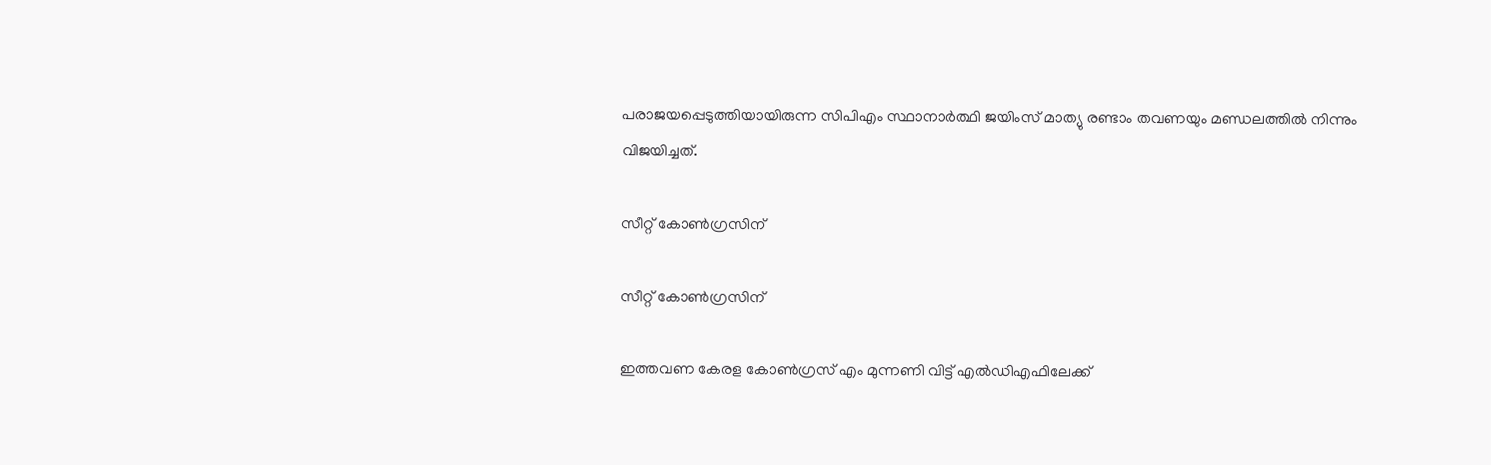പരാജയപ്പെടുത്തിയായിരുന്ന സിപിഎം സ്ഥാനാര്‍ത്ഥി ജയിംസ് മാത്യു രണ്ടാം തവണയും മണ്ഡലത്തില്‍ നിന്നും വിജയിച്ചത്.

സീറ്റ് കോണ്‍ഗ്രസിന്

സീറ്റ് കോണ്‍ഗ്രസിന്

ഇത്തവണ കേരള കോണ്‍ഗ്രസ് എം മുന്നണി വിട്ട് എല്‍ഡിഎഫിലേക്ക്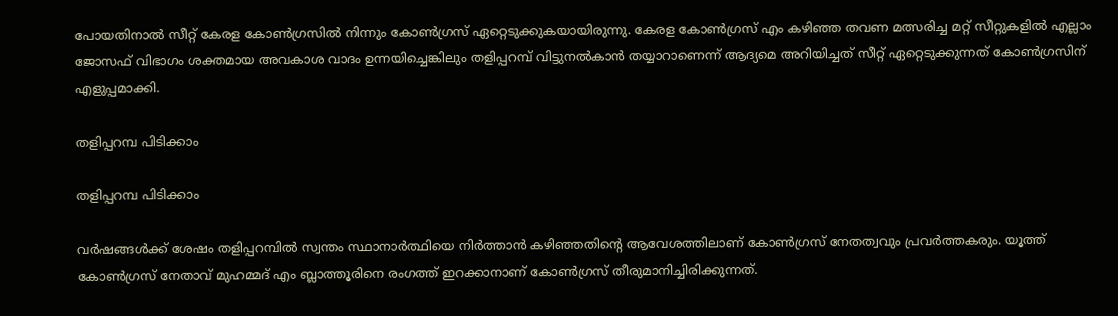പോയതിനാല്‍ സീറ്റ് കേരള കോണ്‍ഗ്രസില്‍ നിന്നും കോണ്‍ഗ്രസ് ഏറ്റെടുക്കുകയായിരുന്നു. കേരള കോണ്‍ഗ്രസ് എം കഴിഞ്ഞ തവണ മത്സരിച്ച മറ്റ് സീറ്റുകളില്‍ എല്ലാം ജോസഫ് വിഭാഗം ശക്തമായ അവകാശ വാദം ഉന്നയിച്ചെങ്കിലും തളിപ്പറമ്പ് വിട്ടുനല്‍കാന്‍ തയ്യാറാണെന്ന് ആദ്യമെ അറിയിച്ചത് സീറ്റ് ഏറ്റെടുക്കുന്നത് കോണ്‍ഗ്രസിന് എളുപ്പമാക്കി.

തളിപ്പറമ്പ പിടിക്കാം

തളിപ്പറമ്പ പിടിക്കാം

വര്‍ഷങ്ങള്‍ക്ക് ശേഷം തളിപ്പറമ്പില്‍ സ്വന്തം സ്ഥാനാര്‍ത്ഥിയെ നിര്‍ത്താന്‍ കഴിഞ്ഞതിന്‍റെ ആവേശത്തിലാണ് കോണ്‍ഗ്രസ് നേതത്വവും പ്രവര്‍ത്തകരും. യൂത്ത് കോണ്‍ഗ്രസ് നേതാവ് മുഹമ്മദ് എം ബ്ലാത്തൂരിനെ രംഗത്ത് ഇറക്കാനാണ് കോണ്‍ഗ്രസ് തീരുമാനിച്ചിരിക്കുന്നത്.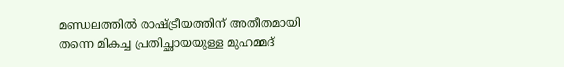മണ്ഡലത്തില്‍ രാഷ്ട്രീയത്തിന് അതീതമായി തന്നെ മികച്ച പ്രതിച്ഛായയുള്ള മുഹമ്മദ്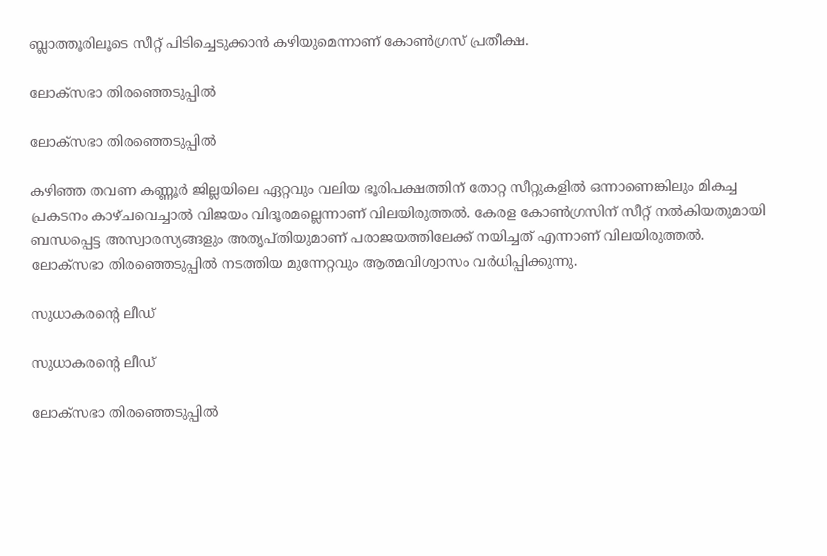ബ്ലാത്തൂരിലൂടെ സീറ്റ് പിടിച്ചെടുക്കാന്‍ കഴിയുമെന്നാണ് കോണ്‍ഗ്രസ് പ്രതീക്ഷ.

ലോക്സഭാ തിരഞ്ഞെടുപ്പില്‍

ലോക്സഭാ തിരഞ്ഞെടുപ്പില്‍

കഴിഞ്ഞ തവണ കണ്ണൂര്‍ ജില്ലയിലെ ഏറ്റവും വലിയ ഭൂരിപക്ഷത്തിന് തോറ്റ സീറ്റുകളില്‍ ഒന്നാണെങ്കിലും മികച്ച പ്രകടനം കാഴ്ചവെച്ചാല്‍ വിജയം വിദൂരമല്ലെന്നാണ് വിലയിരുത്തല്‍. കേരള കോണ്‍ഗ്രസിന് സീറ്റ് നല്‍കിയതുമായി ബന്ധപ്പെട്ട അസ്വാരസ്യങ്ങളും അതൃപ്തിയുമാണ് പരാജയത്തിലേക്ക് നയിച്ചത് എന്നാണ് വിലയിരുത്തല്‍. ലോക്സഭാ തിരഞ്ഞെടുപ്പില്‍ നടത്തിയ മുന്നേറ്റവും ആത്മവിശ്വാസം വര്‍ധിപ്പിക്കുന്നു.

സുധാകരന്‍റെ ലീഡ്

സുധാകരന്‍റെ ലീഡ്

ലോക്സഭാ തിരഞ്ഞെടുപ്പില്‍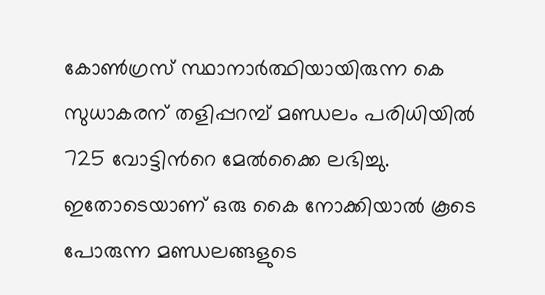കോണ്‍ഗ്രസ് സ്ഥാനാര്‍ത്ഥിയായിരുന്ന കെ സുധാകരന് തളിപ്പറമ്പ് മണ്ഡലം പരിധിയില്‍ 725 വോട്ടിന്‍റെ മേല്‍ക്കൈ ലഭിച്ചു. ഇതോടെയാണ് ഒരു കൈ നോക്കിയാല്‍ കൂടെ പോരുന്ന മണ്ഡലങ്ങളുടെ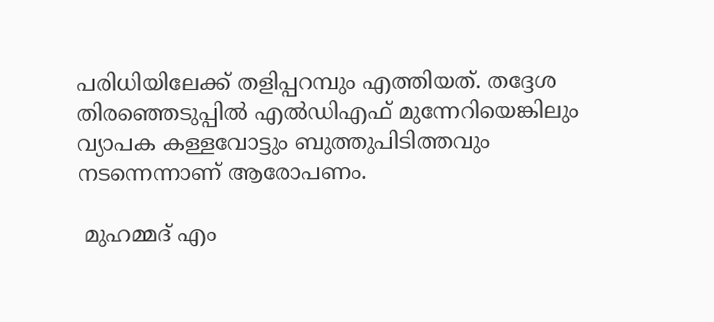പരിധിയിലേക്ക് തളിപ്പറമ്പും എത്തിയത്. തദ്ദേശ തിരഞ്ഞെടുപ്പില്‍ എല്‍ഡിഎഫ് മുന്നേറിയെങ്കിലും വ്യാപക കള്ളവോട്ടും ബുത്തുപിടിത്തവും നടന്നെന്നാണ് ആരോപണം.

 മുഹമ്മദ് എം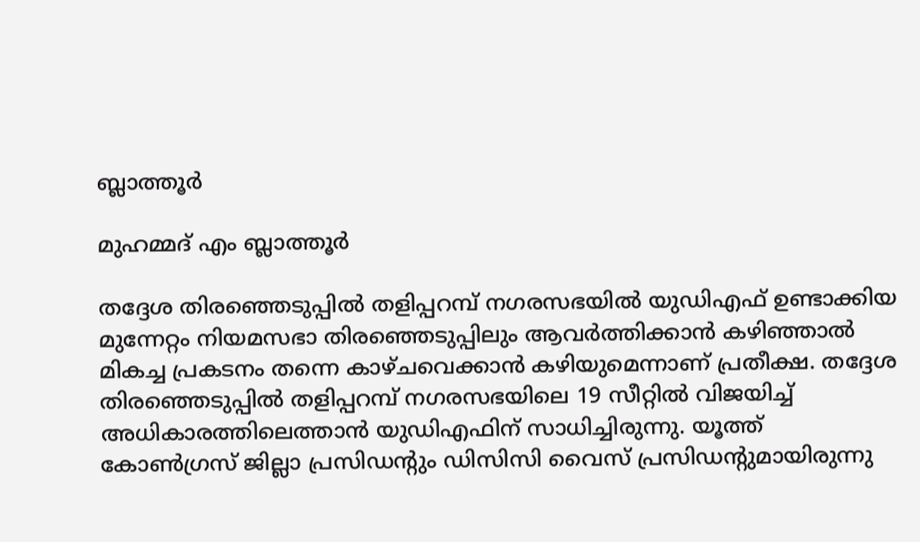ബ്ലാത്തൂര്‍

മുഹമ്മദ് എം ബ്ലാത്തൂര്‍

തദ്ദേശ തിരഞ്ഞെടുപ്പില്‍ തളിപ്പറമ്പ് നഗരസഭയില്‍ യുഡിഎഫ് ഉണ്ടാക്കിയ മുന്നേറ്റം നിയമസഭാ തിരഞ്ഞെടുപ്പിലും ആവര്‍ത്തിക്കാന്‍ കഴിഞ്ഞാല്‍ മികച്ച പ്രകടനം തന്നെ കാഴ്ചവെക്കാന്‍ കഴിയുമെന്നാണ് പ്രതീക്ഷ. തദ്ദേശ തിരഞ്ഞെടുപ്പില്‍ തളിപ്പറമ്പ് നഗരസഭയിലെ 19 സീറ്റില്‍ വിജയിച്ച് അധികാരത്തിലെത്താന്‍ യുഡിഎഫിന് സാധിച്ചിരുന്നു. യൂത്ത് കോണ്‍ഗ്രസ് ജില്ലാ പ്രസിഡന്റും ഡിസിസി വൈസ് പ്രസിഡന്റുമായിരുന്നു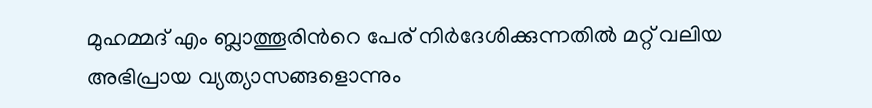മുഹമ്മദ് എം ബ്ലാത്തൂരിന്‍റെ പേര് നിര്‍ദേശിക്കുന്നതില്‍ മറ്റ് വലിയ അഭിപ്രായ വ്യത്യാസങ്ങളൊന്നും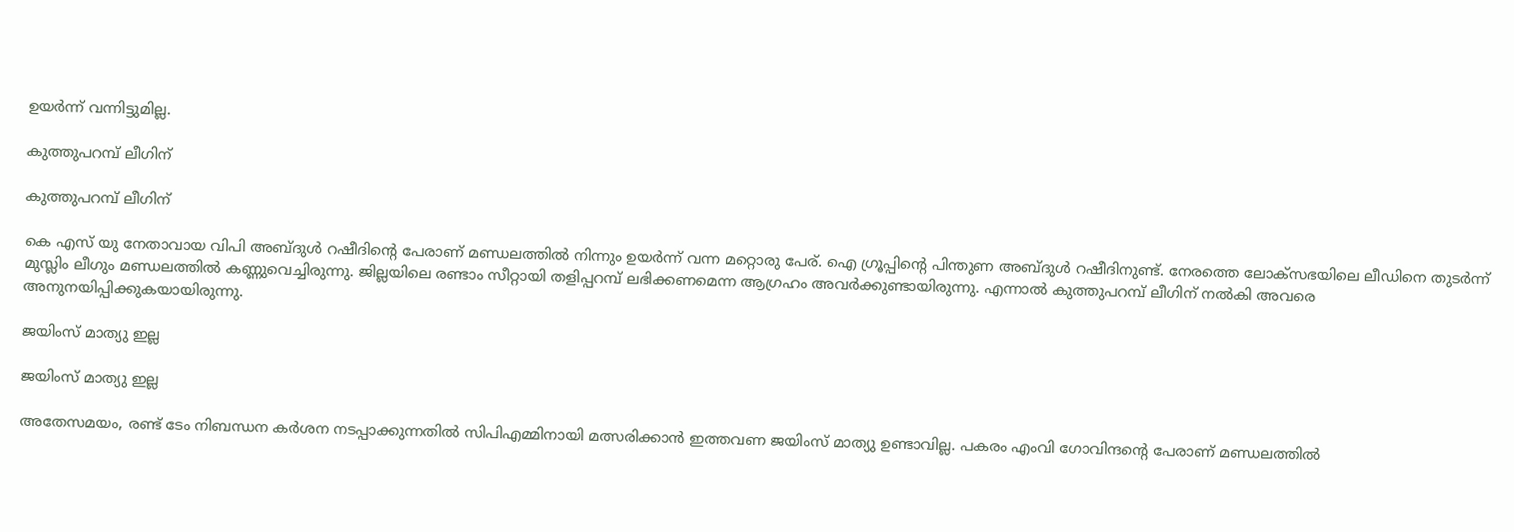ഉയര്‍ന്ന് വന്നിട്ടുമില്ല.

കുത്തുപറമ്പ് ലീഗിന്

കുത്തുപറമ്പ് ലീഗിന്

കെ എസ് യു നേതാവായ വിപി അബ്ദുള്‍ റഷീദിന്‍റെ പേരാണ് മണ്ഡലത്തില്‍ നിന്നും ഉയര്‍ന്ന് വന്ന മറ്റൊരു പേര്. ഐ ഗ്രൂപ്പിന്‍റെ പിന്തുണ അബ്ദുള്‍ റഷീദിനുണ്ട്. നേരത്തെ ലോക്സഭയിലെ ലീഡിനെ തുടര്‍ന്ന് മുസ്ലിം ലീഗും മണ്ഡലത്തില്‍ കണ്ണുവെച്ചിരുന്നു. ജില്ലയിലെ രണ്ടാം സീറ്റായി തളിപ്പറമ്പ് ലഭിക്കണമെന്ന ആഗ്രഹം അവര്‍ക്കുണ്ടായിരുന്നു. എന്നാല്‍ കുത്തുപറമ്പ് ലീഗിന് നല്‍കി അവരെ അനുനയിപ്പിക്കുകയായിരുന്നു.

ജയിംസ് മാത്യു ഇല്ല

ജയിംസ് മാത്യു ഇല്ല

അതേസമയം, രണ്ട് ടേം നിബന്ധന കര്‍ശന നടപ്പാക്കുന്നതില്‍ സിപിഎമ്മിനായി മത്സരിക്കാന്‍ ഇത്തവണ ജയിംസ് മാത്യു ഉണ്ടാവില്ല. പകരം എംവി ഗോവിന്ദന്‍റെ പേരാണ് മണ്ഡലത്തില്‍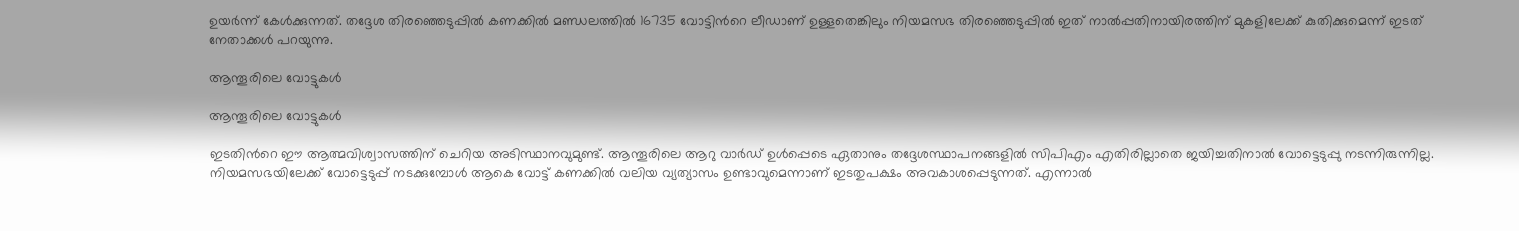ഉയര്‍ന്ന് കേള്‍ക്കുന്നത്. തദ്ദേശ തിരഞ്ഞെടുപ്പില്‍ കണക്കില്‍ മണ്ഡലത്തില്‍ 16735 വോട്ടിന്‍റെ ലീഡാണ് ഉള്ളതെങ്കിലും നിയമസഭ തിരഞ്ഞെടുപ്പില്‍ ഇത് നാല്‍പ്പതിനായിരത്തിന് മുകളിലേക്ക് കുതിക്കുമെന്ന് ഇടത് നേതാക്കള്‍ പറയുന്നു.

ആന്തൂരിലെ വോട്ടുകള്‍

ആന്തൂരിലെ വോട്ടുകള്‍

ഇടതിന്‍റെ ഈ ആത്മവിശ്വാസത്തിന് ചെറിയ അടിസ്ഥാനവുമുണ്ട്. ആന്തൂരിലെ ആറു വാർഡ് ഉൾപ്പെടെ ഏതാനും തദ്ദേശസ്ഥാപനങ്ങളിൽ സിപിഎം എതിരില്ലാതെ ജയിച്ചതിനാൽ വോട്ടെടുപ്പു നടന്നിരുന്നില്ല. നിയമസഭയിലേക്ക് വോട്ടെടുപ്പ് നടക്കുമ്പോള്‍ ആകെ വോട്ട് കണക്കില്‍ വലിയ വ്യത്യാസം ഉണ്ടാവുമെന്നാണ് ഇടതുപക്ഷം അവകാശപ്പെടുന്നത്. എന്നാല്‍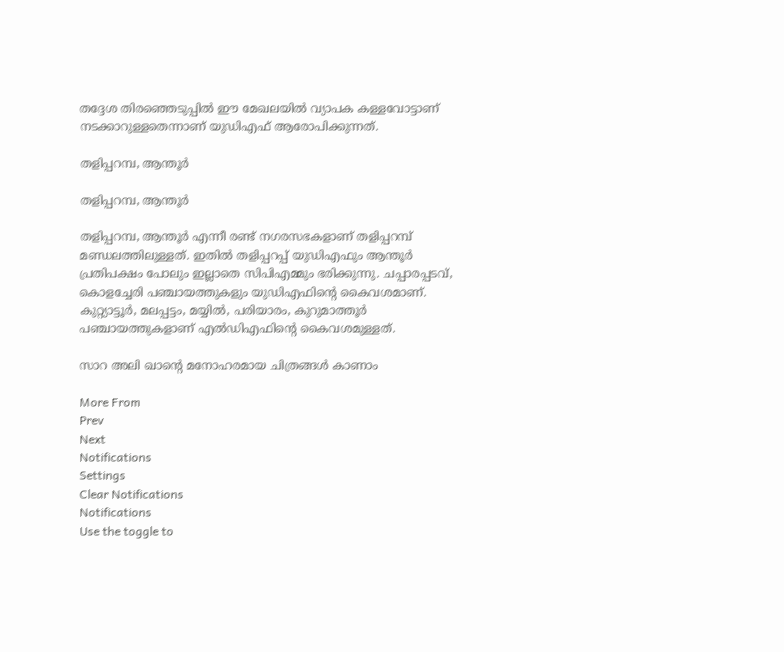തദ്ദേശ തിരഞ്ഞെടുപ്പില്‍ ഈ മേഖലയില്‍ വ്യാപക കള്ളവോട്ടാണ് നടക്കാറുള്ളതെന്നാണ് യുഡിഎഫ് ആരോപിക്കുന്നത്.

തളിപ്പറമ്പ, ആന്തൂര്‍

തളിപ്പറമ്പ, ആന്തൂര്‍

തളിപ്പറമ്പ, ആന്തൂര്‍ എന്നീ രണ്ട് നഗരസഭകളാണ് തളിപ്പറമ്പ് മണ്ഡലത്തിലുള്ളത്. ഇതില്‍ തളിപ്പറപ്പ് യുഡിഎഫും ആന്തൂര്‍ പ്രതിപക്ഷം പോലും ഇല്ലാതെ സിപിഎമ്മും ഭരിക്കുന്നു. ചപ്പാരപ്പടവ്, കൊളച്ചേരി പഞ്ചായത്തുകളും യുഡിഎഫിന്‍റെ കൈവശമാണ്. കുറ്റ്യാട്ടൂര്‍, മലപ്പട്ടം, മയ്യില്‍, പരിയാരം, കുറുമാത്തൂര്‍ പഞ്ചായത്തുകളാണ് എല്‍ഡിഎഫിന്‍റെ കൈവശമുള്ളത്.

സാറ അലി ഖാന്റെ മനോഹരമായ ചിത്രങ്ങള്‍ കാണാം

More From
Prev
Next
Notifications
Settings
Clear Notifications
Notifications
Use the toggle to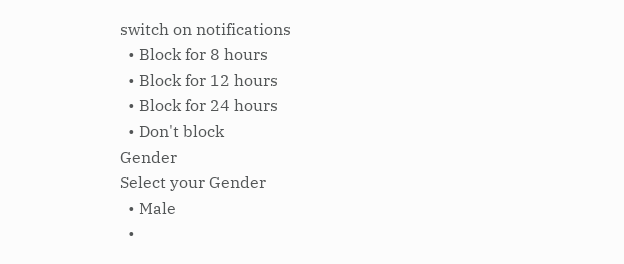switch on notifications
  • Block for 8 hours
  • Block for 12 hours
  • Block for 24 hours
  • Don't block
Gender
Select your Gender
  • Male
  •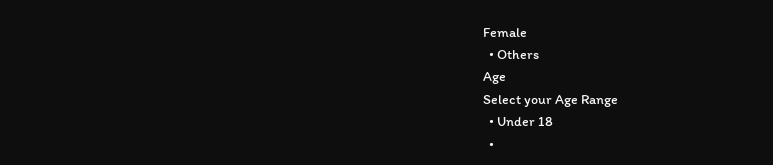Female
  • Others
Age
Select your Age Range
  • Under 18
  •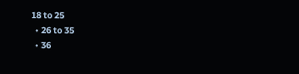18 to 25
  • 26 to 35
  • 36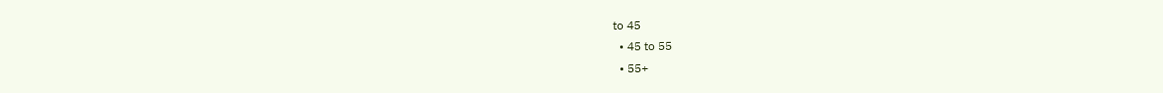to 45
  • 45 to 55
  • 55+